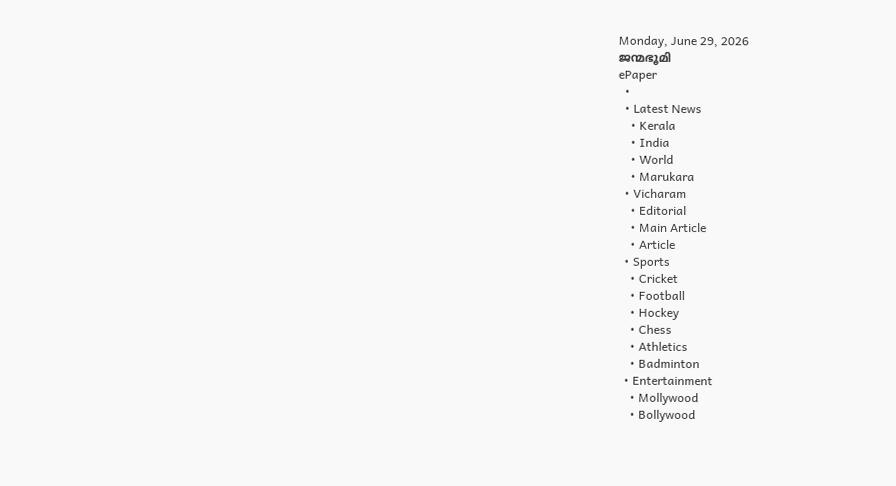Monday, June 29, 2026
ജന്മഭൂമി
ePaper
  •
  • Latest News
    • Kerala
    • India
    • World
    • Marukara
  • Vicharam
    • Editorial
    • Main Article
    • Article
  • Sports
    • Cricket
    • Football
    • Hockey
    • Chess
    • Athletics
    • Badminton
  • Entertainment
    • Mollywood
    • Bollywood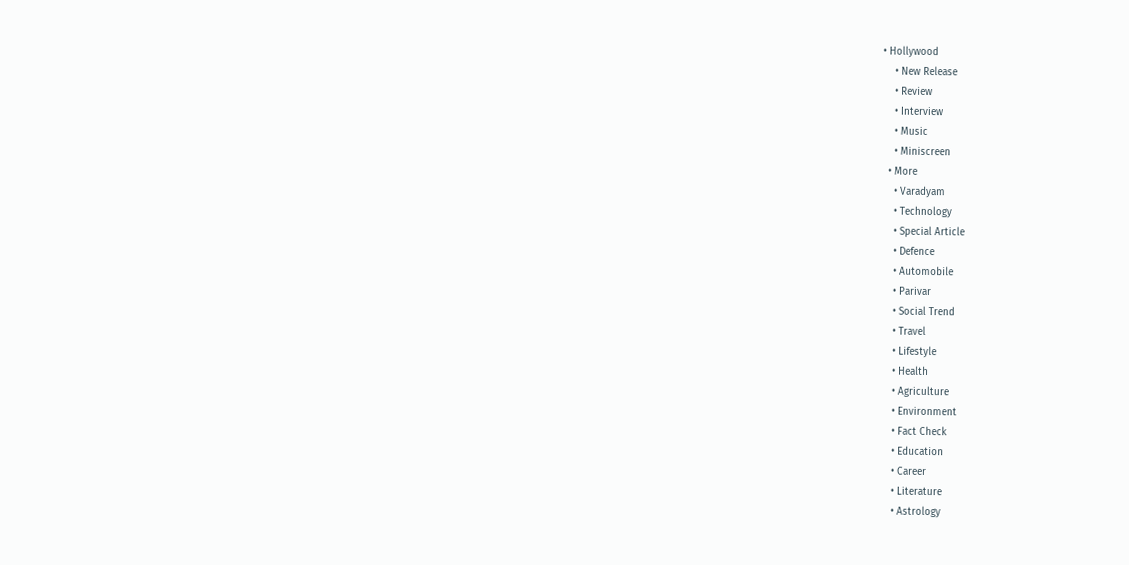• Hollywood
    • New Release
    • Review
    • Interview
    • Music
    • Miniscreen
  • More
    • Varadyam
    • Technology
    • Special Article
    • Defence
    • Automobile
    • Parivar
    • Social Trend
    • Travel
    • Lifestyle
    • Health
    • Agriculture
    • Environment
    • Fact Check
    • Education
    • Career
    • Literature
    • Astrology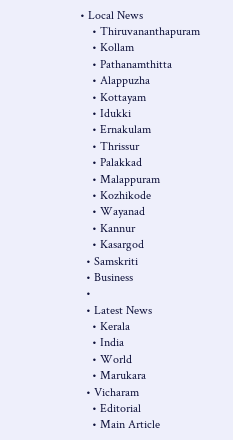• Local News
    • Thiruvananthapuram
    • Kollam
    • Pathanamthitta
    • Alappuzha
    • Kottayam
    • Idukki
    • Ernakulam
    • Thrissur
    • Palakkad
    • Malappuram
    • Kozhikode
    • Wayanad
    • Kannur
    • Kasargod
  • Samskriti
  • Business
  •
  • Latest News
    • Kerala
    • India
    • World
    • Marukara
  • Vicharam
    • Editorial
    • Main Article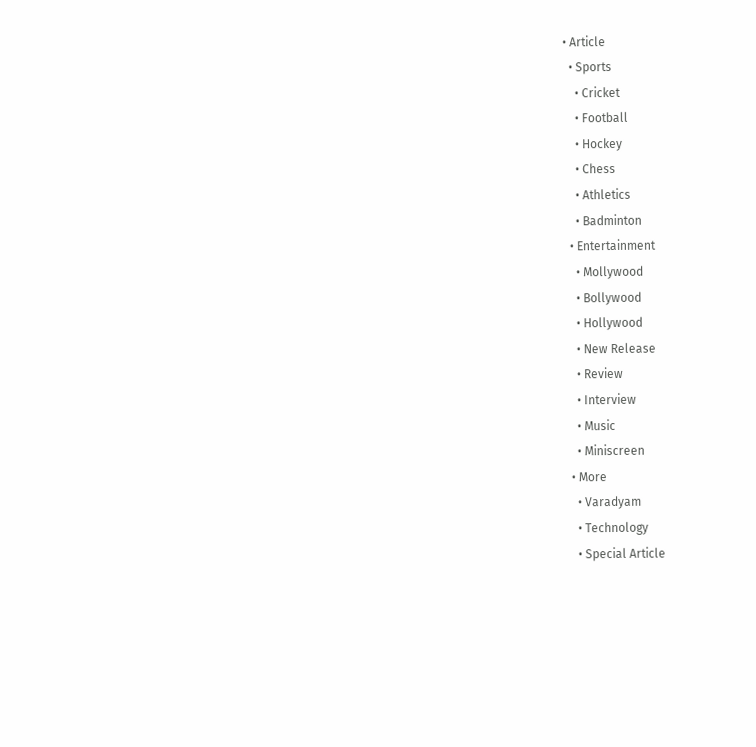• Article
  • Sports
    • Cricket
    • Football
    • Hockey
    • Chess
    • Athletics
    • Badminton
  • Entertainment
    • Mollywood
    • Bollywood
    • Hollywood
    • New Release
    • Review
    • Interview
    • Music
    • Miniscreen
  • More
    • Varadyam
    • Technology
    • Special Article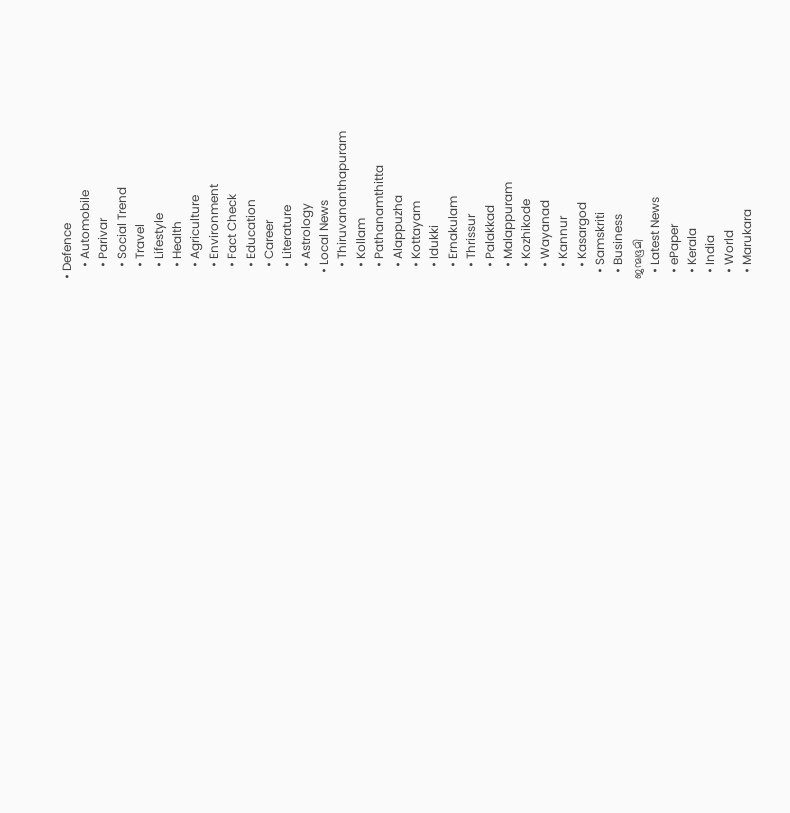• Defence
    • Automobile
    • Parivar
    • Social Trend
    • Travel
    • Lifestyle
    • Health
    • Agriculture
    • Environment
    • Fact Check
    • Education
    • Career
    • Literature
    • Astrology
  • Local News
    • Thiruvananthapuram
    • Kollam
    • Pathanamthitta
    • Alappuzha
    • Kottayam
    • Idukki
    • Ernakulam
    • Thrissur
    • Palakkad
    • Malappuram
    • Kozhikode
    • Wayanad
    • Kannur
    • Kasargod
  • Samskriti
  • Business
ജന്മഭൂമി
  • Latest News
  • ePaper
  • Kerala
  • India
  • World
  • Marukara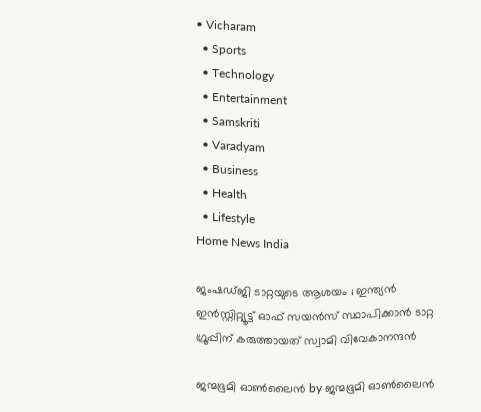• Vicharam
  • Sports
  • Technology
  • Entertainment
  • Samskriti
  • Varadyam
  • Business
  • Health
  • Lifestyle
Home News India

ജംഷഡ്ജി ടാറ്റയുടെ ആശയം ; ഇന്ത്യൻ ഇൻസ്റ്റിറ്റ്യൂട്ട് ഓഫ് സയൻസ് സ്ഥാപിക്കാൻ ടാറ്റ ഗ്രൂപ്പിന് കരുത്തായത് സ്വാമി വിവേകാനന്ദൻ

ജന്മഭൂമി ഓണ്‍ലൈന്‍ by ജന്മഭൂമി ഓണ്‍ലൈന്‍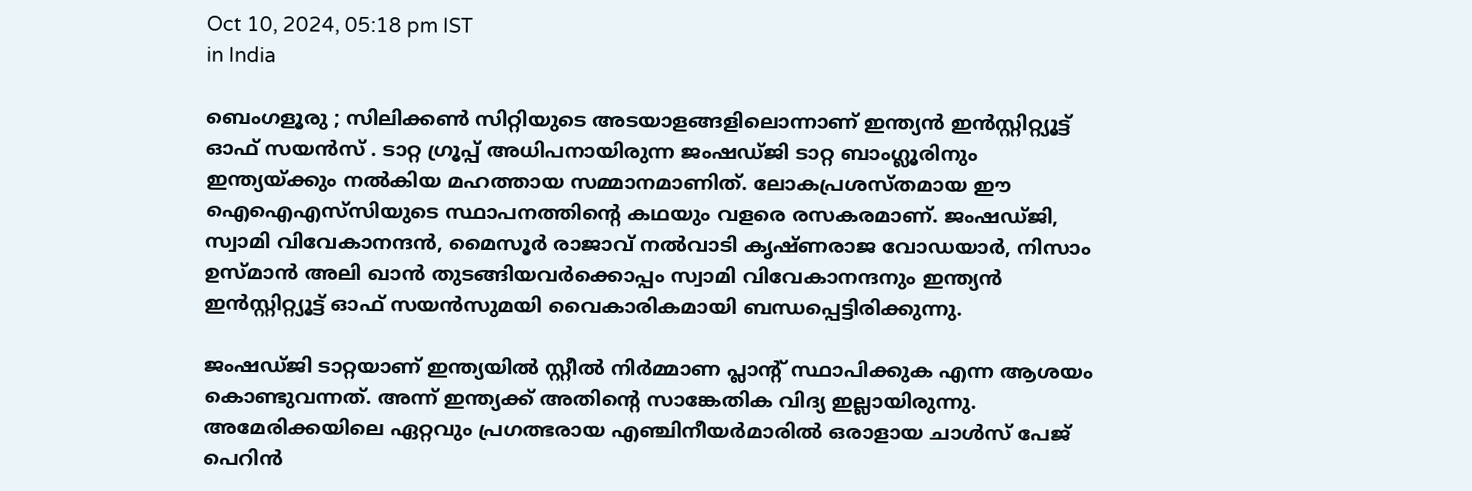Oct 10, 2024, 05:18 pm IST
in India

ബെംഗളൂരു ; സിലിക്കൺ സിറ്റിയുടെ അടയാളങ്ങളിലൊന്നാണ് ഇന്ത്യൻ ഇൻസ്റ്റിറ്റ്യൂട്ട് ഓഫ് സയൻസ് . ടാറ്റ ഗ്രൂപ്പ് അധിപനായിരുന്ന ജംഷഡ്ജി ടാറ്റ ബാംഗ്ലൂരിനും ഇന്ത്യയ്‌ക്കും നൽകിയ മഹത്തായ സമ്മാനമാണിത്. ലോകപ്രശസ്തമായ ഈ ഐഐഎസ്‌സിയുടെ സ്ഥാപനത്തിന്റെ കഥയും വളരെ രസകരമാണ്. ജംഷഡ്ജി, സ്വാമി വിവേകാനന്ദൻ, മൈസൂർ രാജാവ് നൽവാടി കൃഷ്ണരാജ വോഡയാർ, നിസാം ഉസ്മാൻ അലി ഖാൻ തുടങ്ങിയവർക്കൊപ്പം സ്വാമി വിവേകാനന്ദനും ഇന്ത്യൻ ഇൻസ്റ്റിറ്റ്യൂട്ട് ഓഫ് സയൻസുമയി വൈകാരികമായി ബന്ധപ്പെട്ടിരിക്കുന്നു.

ജംഷഡ്ജി ടാറ്റയാണ് ഇന്ത്യയിൽ സ്റ്റീൽ നിർമ്മാണ പ്ലാൻ്റ് സ്ഥാപിക്കുക എന്ന ആശയം കൊണ്ടുവന്നത്. അന്ന് ഇന്ത്യക്ക് അതിന്റെ സാങ്കേതിക വിദ്യ ഇല്ലായിരുന്നു. അമേരിക്കയിലെ ഏറ്റവും പ്രഗത്ഭരായ എഞ്ചിനീയർമാരിൽ ഒരാളായ ചാൾസ് പേജ് പെറിൻ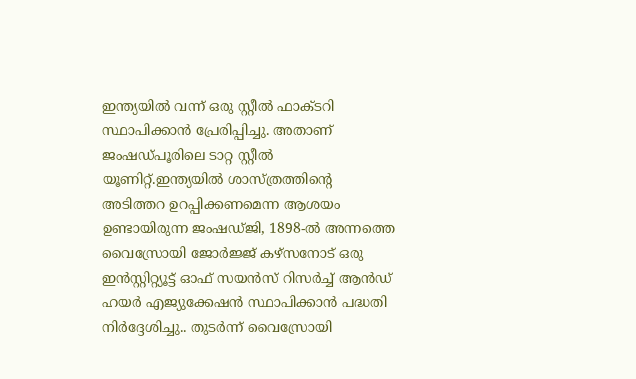ഇന്ത്യയിൽ വന്ന് ഒരു സ്റ്റീൽ ഫാക്ടറി സ്ഥാപിക്കാൻ പ്രേരിപ്പിച്ചു. അതാണ് ജംഷഡ്പൂരിലെ ടാറ്റ സ്റ്റീൽ യൂണിറ്റ്.ഇന്ത്യയിൽ ശാസ്ത്രത്തിന്റെ അടിത്തറ ഉറപ്പിക്കണമെന്ന ആശയം ഉണ്ടായിരുന്ന ജംഷഡ്ജി, 1898-ൽ അന്നത്തെ വൈസ്രോയി ജോർജ്ജ് കഴ്സനോട് ഒരു ഇൻസ്റ്റിറ്റ്യൂട്ട് ഓഫ് സയൻസ് റിസർച്ച് ആൻഡ് ഹയർ എജ്യുക്കേഷൻ സ്ഥാപിക്കാൻ പദ്ധതി നിർദ്ദേശിച്ചു.. തുടർന്ന് വൈസ്രോയി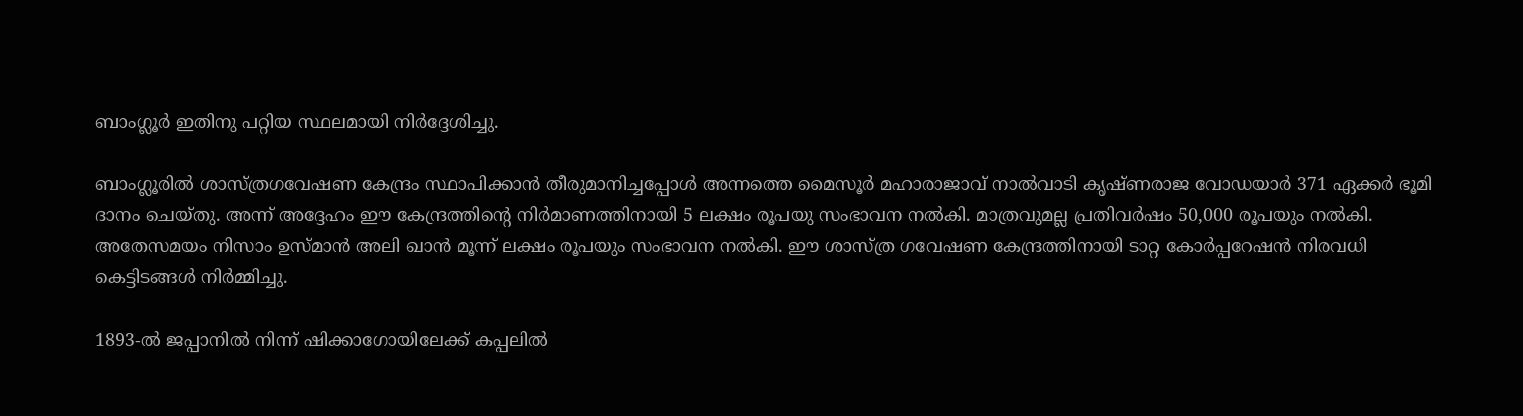ബാംഗ്ലൂർ ഇതിനു പറ്റിയ സ്ഥലമായി നിർദ്ദേശിച്ചു.

ബാംഗ്ലൂരിൽ ശാസ്ത്രഗവേഷണ കേന്ദ്രം സ്ഥാപിക്കാൻ തീരുമാനിച്ചപ്പോൾ അന്നത്തെ മൈസൂർ മഹാരാജാവ് നാൽവാടി കൃഷ്ണരാജ വോഡയാർ 371 ഏക്കർ ഭൂമി ദാനം ചെയ്തു. അന്ന് അദ്ദേഹം ഈ കേന്ദ്രത്തിന്റെ നിർമാണത്തിനായി 5 ലക്ഷം രൂപയു സംഭാവന നൽകി. മാത്രവുമല്ല പ്രതിവർഷം 50,000 രൂപയും നൽകി. അതേസമയം നിസാം ഉസ്മാൻ അലി ഖാൻ മൂന്ന് ലക്ഷം രൂപയും സംഭാവന നൽകി. ഈ ശാസ്ത്ര ഗവേഷണ കേന്ദ്രത്തിനായി ടാറ്റ കോർപ്പറേഷൻ നിരവധി കെട്ടിടങ്ങൾ നിർമ്മിച്ചു.

1893-ൽ ജപ്പാനിൽ നിന്ന് ഷിക്കാഗോയിലേക്ക് കപ്പലിൽ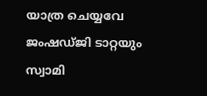യാത്ര ചെയ്യവേ ജംഷഡ്ജി ടാറ്റയും സ്വാമി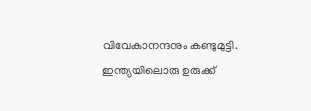വിവേകാനന്ദനും കണ്ടുമുട്ടി. ഇന്ത്യയിലൊരു ഉരുക്ക്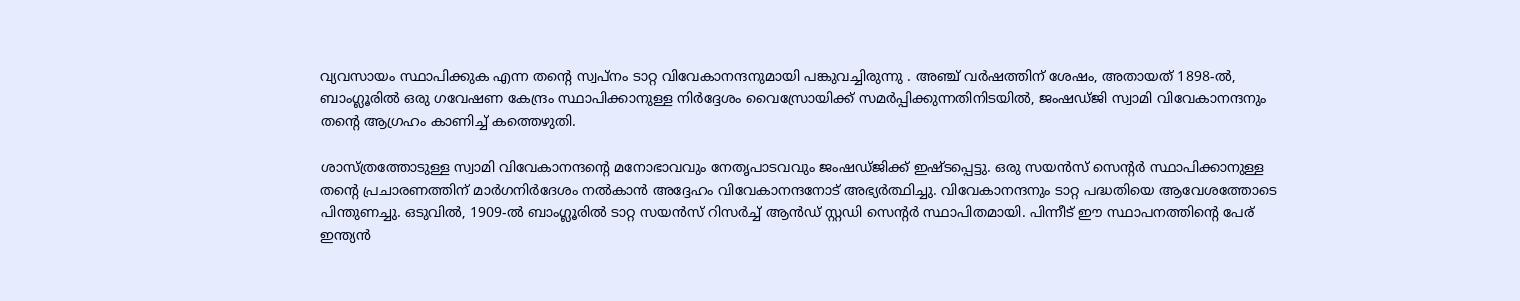വ്യവസായം സ്ഥാപിക്കുക എന്ന തന്റെ സ്വപ്നം ടാറ്റ വിവേകാനന്ദനുമായി പങ്കുവച്ചിരുന്നു . അഞ്ച് വർഷത്തിന് ശേഷം, അതായത് 1898-ൽ, ബാംഗ്ലൂരിൽ ഒരു ഗവേഷണ കേന്ദ്രം സ്ഥാപിക്കാനുള്ള നിർദ്ദേശം വൈസ്രോയിക്ക് സമർപ്പിക്കുന്നതിനിടയിൽ, ജംഷഡ്ജി സ്വാമി വിവേകാനന്ദനും തന്റെ ആഗ്രഹം കാണിച്ച് കത്തെഴുതി.

ശാസ്ത്രത്തോടുള്ള സ്വാമി വിവേകാനന്ദന്റെ മനോഭാവവും നേതൃപാടവവും ജംഷഡ്ജിക്ക് ഇഷ്ടപ്പെട്ടു. ഒരു സയൻസ് സെൻ്റർ സ്ഥാപിക്കാനുള്ള തന്റെ പ്രചാരണത്തിന് മാർഗനിർദേശം നൽകാൻ അദ്ദേഹം വിവേകാനന്ദനോട് അഭ്യർത്ഥിച്ചു. വിവേകാനന്ദനും ടാറ്റ പദ്ധതിയെ ആവേശത്തോടെ പിന്തുണച്ചു. ഒടുവിൽ, 1909-ൽ ബാംഗ്ലൂരിൽ ടാറ്റ സയൻസ് റിസർച്ച് ആൻഡ് സ്റ്റഡി സെൻ്റർ സ്ഥാപിതമായി. പിന്നീട് ഈ സ്ഥാപനത്തിന്റെ പേര് ഇന്ത്യൻ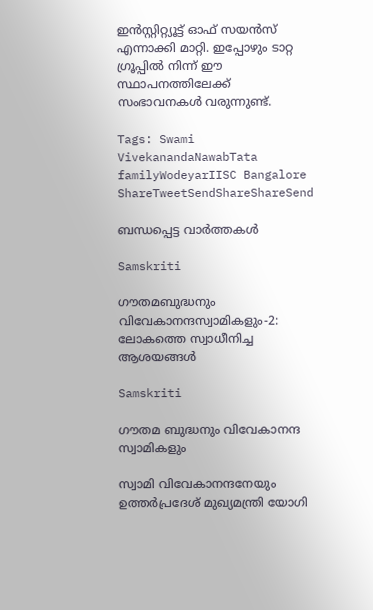ഇൻസ്റ്റിറ്റ്യൂട്ട് ഓഫ് സയൻസ് എന്നാക്കി മാറ്റി. ഇപ്പോഴും ടാറ്റ ഗ്രൂപ്പിൽ നിന്ന് ഈ സ്ഥാപനത്തിലേക്ക് സംഭാവനകൾ വരുന്നുണ്ട്.

Tags: Swami VivekanandaNawabTata familyWodeyarIISC Bangalore
ShareTweetSendShareShareSend

ബന്ധപ്പെട്ട വാര്‍ത്തകള്‍

Samskriti

ഗൗതമബുദ്ധനും വിവേകാനന്ദസ്വാമികളും-2: ലോകത്തെ സ്വാധീനിച്ച ആശയങ്ങള്‍

Samskriti

ഗൗതമ ബുദ്ധനും വിവേകാനന്ദ സ്വാമികളും

സ്വാമി വിവേകാനന്ദനേയും ഉത്തര്‍പ്രദേശ് മുഖ്യമന്ത്രി യോഗി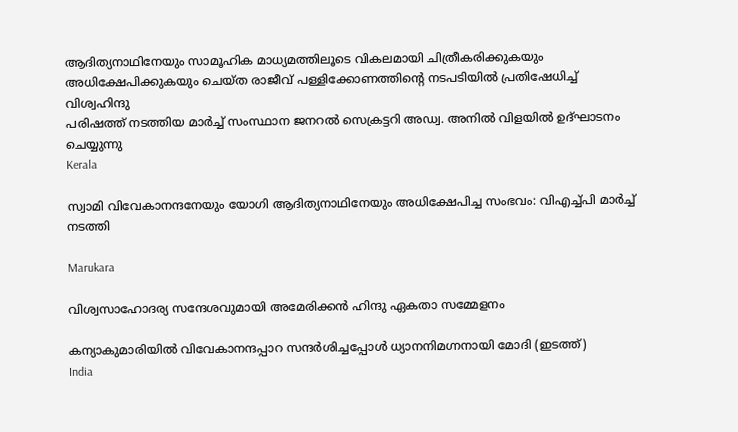ആദിത്യനാഥിനേയും സാമൂഹിക മാധ്യമത്തിലൂടെ വികലമായി ചിത്രീകരിക്കുകയും അധിക്ഷേപിക്കുകയും ചെയ്ത രാജീവ് പള്ളിക്കോണത്തിന്റെ നടപടിയില്‍ പ്രതിഷേധിച്ച് വിശ്വഹിന്ദു
പരിഷത്ത് നടത്തിയ മാര്‍ച്ച് സംസ്ഥാന ജനറല്‍ സെക്രട്ടറി അഡ്വ. അനില്‍ വിളയില്‍ ഉദ്ഘാടനം ചെയ്യുന്നു
Kerala

സ്വാമി വിവേകാനന്ദനേയും യോഗി ആദിത്യനാഥിനേയും അധിക്ഷേപിച്ച സംഭവം: വിഎച്ച്പി മാര്‍ച്ച് നടത്തി

Marukara

വിശ്വസാഹോദര്യ സന്ദേശവുമായി അമേരിക്കൻ ഹിന്ദു ഏകതാ സമ്മേളനം

കന്യാകുമാരിയില്‍ വിവേകാനന്ദപ്പാറ സന്ദര്‍ശിച്ചപ്പോള്‍ ധ്യാനനിമഗ്നനായി മോദി (ഇടത്ത്)
India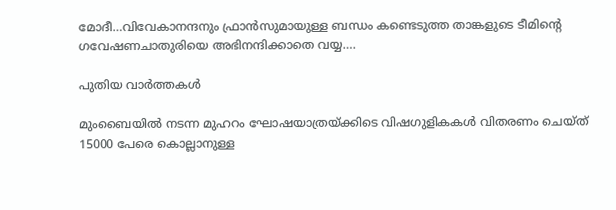മോദീ…വിവേകാനന്ദനും ഫ്രാന്‍സുമായുള്ള ബന്ധം കണ്ടെടുത്ത താങ്കളുടെ ടീമിന്റെ ഗവേഷണചാതുരിയെ അഭിനന്ദിക്കാതെ വയ്യ….

പുതിയ വാര്‍ത്തകള്‍

മുംബൈയിൽ നടന്ന മുഹറം ഘോഷയാത്രയ്‌ക്കിടെ വിഷഗുളികകള്‍ വിതരണം ചെയ്ത് 15000 പേരെ കൊല്ലാനുള്ള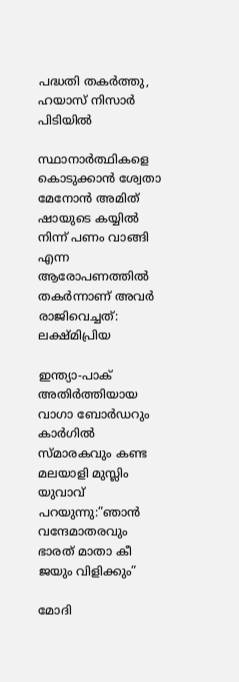പദ്ധതി തകര്‍ത്തു, ഹയാസ് നിസാര്‍ പിടിയില്‍

സ്ഥാനാർത്ഥികളെ കൊടുക്കാൻ ശ്വേതാ മേനോൻ അമിത് ഷായുടെ കയ്യിൽ നിന്ന് പണം വാങ്ങി എന്ന ആരോപണത്തില്‍ തകര്‍ന്നാണ് അവര്‍ രാജിവെച്ചത്: ലക്ഷ്മിപ്രിയ

ഇന്ത്യാ-പാക് അതിര്‍ത്തിയായ വാഗാ ബോര്‍ഡറും കാര്‍ഗില്‍ സ്മാരകവും കണ്ട മലയാളി മുസ്ലിം യുവാവ് പറയുന്നു:”ഞാന്‍ വന്ദേമാതരവും ഭാരത് മാതാ കീ ജയും വിളിക്കും”

മോദി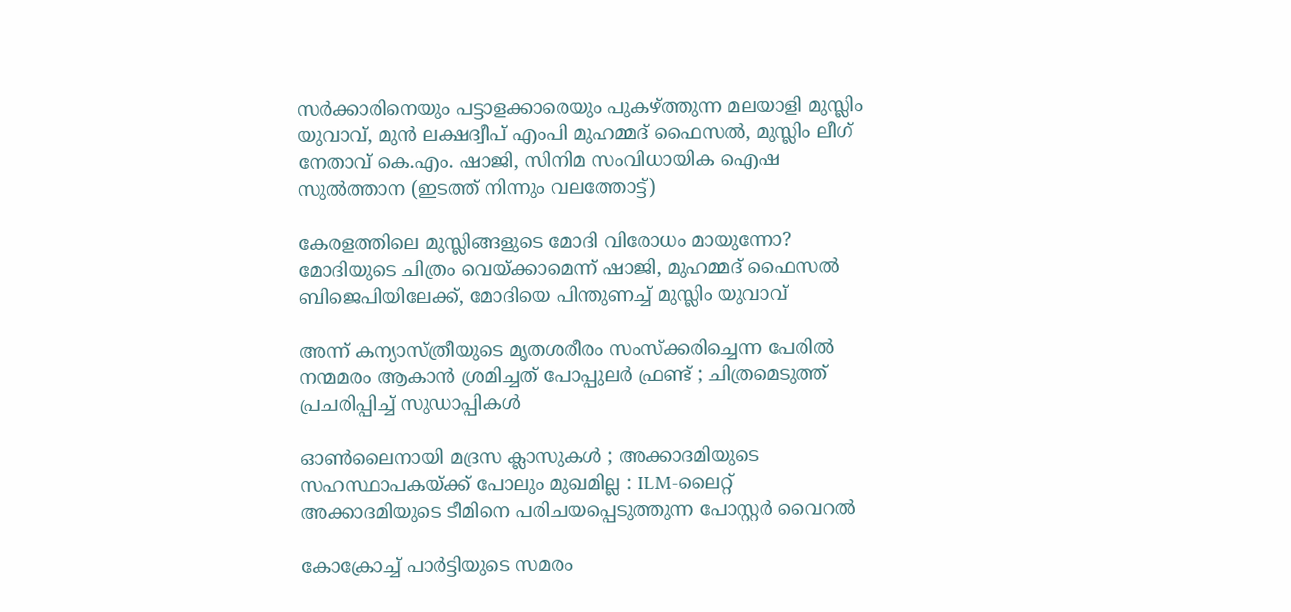സര്‍ക്കാരിനെയും പട്ടാളക്കാരെയും പുകഴ്ത്തുന്ന മലയാളി മുസ്ലിം യുവാവ്, മുന്‍ ലക്ഷദ്വീപ് എംപി മുഹമ്മദ് ഫൈസല്‍, മുസ്ലിം ലീഗ് നേതാവ് കെ.എം. ഷാജി, സിനിമ സംവിധായിക ഐഷ സുല്‍ത്താന (ഇടത്ത് നിന്നും വലത്തോട്ട്)

കേരളത്തിലെ മുസ്ലിങ്ങളുടെ മോദി വിരോധം മായുന്നോ? മോദിയുടെ ചിത്രം വെയ്‌ക്കാമെന്ന് ഷാജി, മുഹമ്മദ് ഫൈസല്‍ ബിജെപിയിലേക്ക്, മോദിയെ പിന്തുണച്ച് മുസ്ലിം യുവാവ്

അന്ന് കന്യാസ്ത്രീയുടെ മൃതശരീരം സംസ്ക്കരിച്ചെന്ന പേരിൽ നന്മമരം ആകാൻ ശ്രമിച്ചത് പോപ്പുലർ ഫ്രണ്ട് ; ചിത്രമെടുത്ത് പ്രചരിപ്പിച്ച് സുഡാപ്പികൾ

ഓൺലൈനായി മദ്രസ ക്ലാസുകൾ ; അക്കാദമിയുടെ സഹസ്ഥാപകയ്‌ക്ക് പോലും മുഖമില്ല : ILM-ലൈറ്റ് അക്കാദമിയുടെ ടീമിനെ പരിചയപ്പെടുത്തുന്ന പോസ്റ്റർ വൈറൽ

കോക്രോച്ച് പാര്‍ട്ടിയുടെ സമരം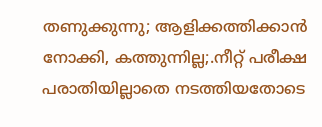തണുക്കുന്നു; ആളിക്കത്തിക്കാന്‍ നോക്കി, കത്തുന്നില്ല;.നീറ്റ് പരീക്ഷ പരാതിയില്ലാതെ നടത്തിയതോടെ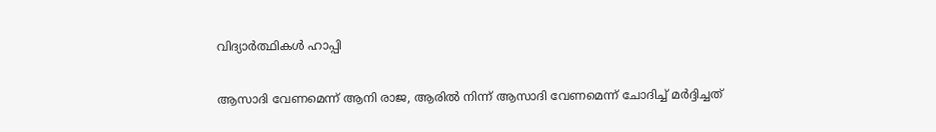വിദ്യാര്‍ത്ഥികള്‍ ഹാപ്പി

ആസാദി വേണമെന്ന് ആനി രാജ, ആരില്‍ നിന്ന് ആസാദി വേണമെന്ന് ചോദിച്ച് മര്‍ദ്ദിച്ചത്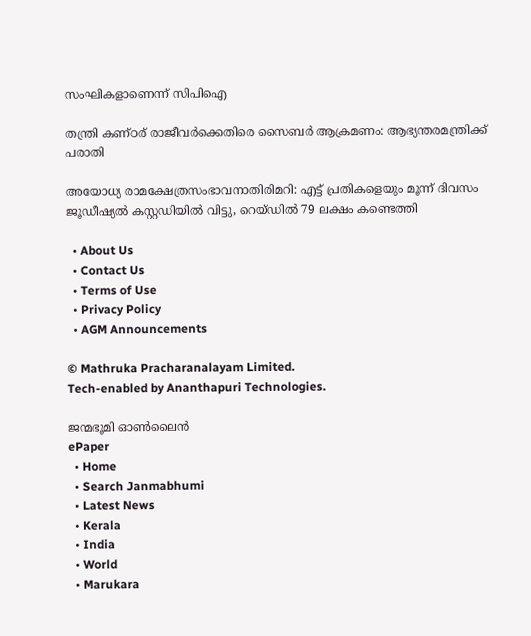സംഘികളാണെന്ന് സിപിഐ

തന്ത്രി കണ്ഠര് രാജീവര്‍ക്കെതിരെ സൈബര്‍ ആക്രമണം: ആഭ്യന്തരമന്ത്രിക്ക് പരാതി

അയോധ്യ രാമക്ഷേത്രസംഭാവനാതിരിമറി: എട്ട് പ്രതികളെയും മൂന്ന് ദിവസം ജൂഡീഷ്യല്‍ കസ്റ്റഡിയില്‍ വിട്ടു, റെയ്ഡില്‍ 79 ലക്ഷം കണ്ടെത്തി

  • About Us
  • Contact Us
  • Terms of Use
  • Privacy Policy
  • AGM Announcements

© Mathruka Pracharanalayam Limited.
Tech-enabled by Ananthapuri Technologies.

ജന്മഭൂമി ഓണ്‍ലൈന്‍
ePaper
  • Home
  • Search Janmabhumi
  • Latest News
  • Kerala
  • India
  • World
  • Marukara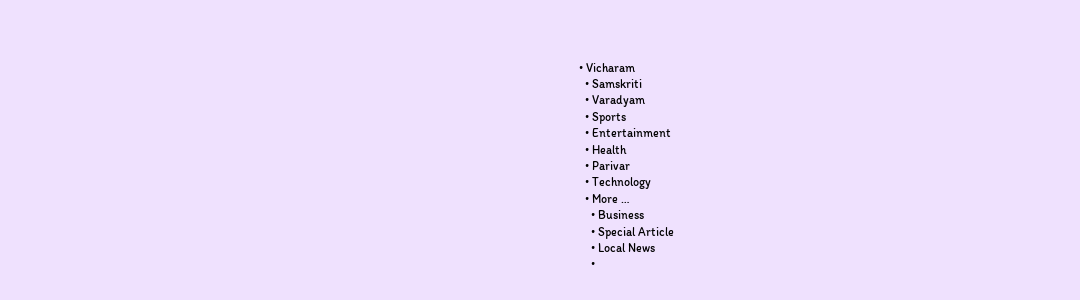• Vicharam
  • Samskriti
  • Varadyam
  • Sports
  • Entertainment
  • Health
  • Parivar
  • Technology
  • More …
    • Business
    • Special Article
    • Local News
    •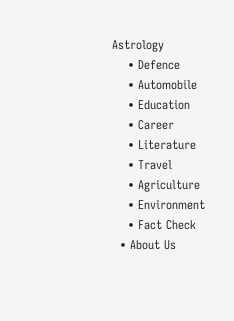Astrology
    • Defence
    • Automobile
    • Education
    • Career
    • Literature
    • Travel
    • Agriculture
    • Environment
    • Fact Check
  • About Us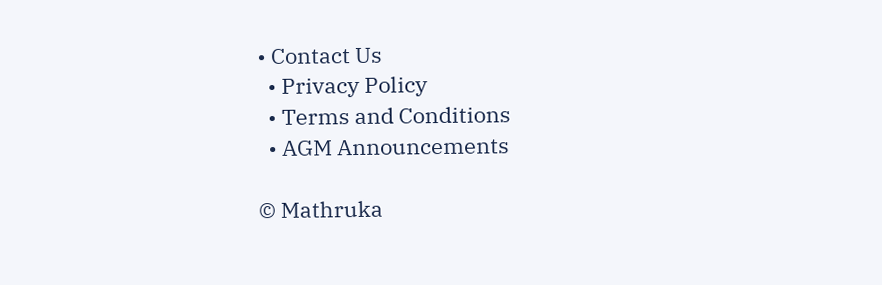• Contact Us
  • Privacy Policy
  • Terms and Conditions
  • AGM Announcements

© Mathruka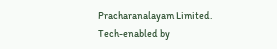Pracharanalayam Limited.
Tech-enabled by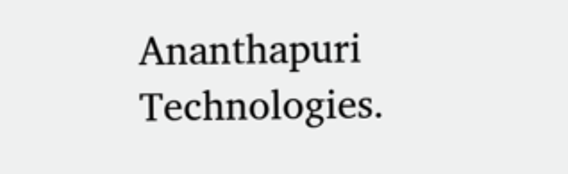Ananthapuri Technologies.